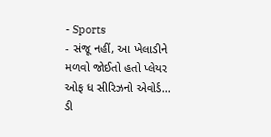- Sports
- સંજૂ નહીં, આ ખેલાડીને મળવો જોઈતો હતો પ્લેયર ઓફ ધ સીરિઝનો એવોર્ડ... ડી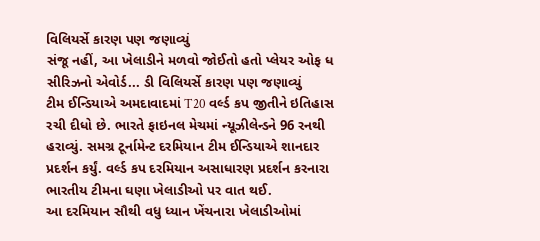વિલિયર્સે કારણ પણ જણાવ્યું
સંજૂ નહીં, આ ખેલાડીને મળવો જોઈતો હતો પ્લેયર ઓફ ધ સીરિઝનો એવોર્ડ... ડી વિલિયર્સે કારણ પણ જણાવ્યું
ટીમ ઈન્ડિયાએ અમદાવાદમાં T20 વર્લ્ડ કપ જીતીને ઇતિહાસ રચી દીધો છે. ભારતે ફાઇનલ મેચમાં ન્યૂઝીલેન્ડને 96 રનથી હરાવ્યું. સમગ્ર ટૂર્નામેન્ટ દરમિયાન ટીમ ઈન્ડિયાએ શાનદાર પ્રદર્શન કર્યું. વર્લ્ડ કપ દરમિયાન અસાધારણ પ્રદર્શન કરનારા ભારતીય ટીમના ઘણા ખેલાડીઓ પર વાત થઈ.
આ દરમિયાન સૌથી વધુ ધ્યાન ખેંચનારા ખેલાડીઓમાં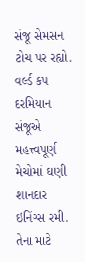સંજૂ સેમસન ટોચ પર રહ્યો. વર્લ્ડ કપ દરમિયાન સંજૂએ મહત્ત્વપૂર્ણ મેચોમાં ઘણી શાનદાર ઇનિંગ્સ રમી. તેના માટે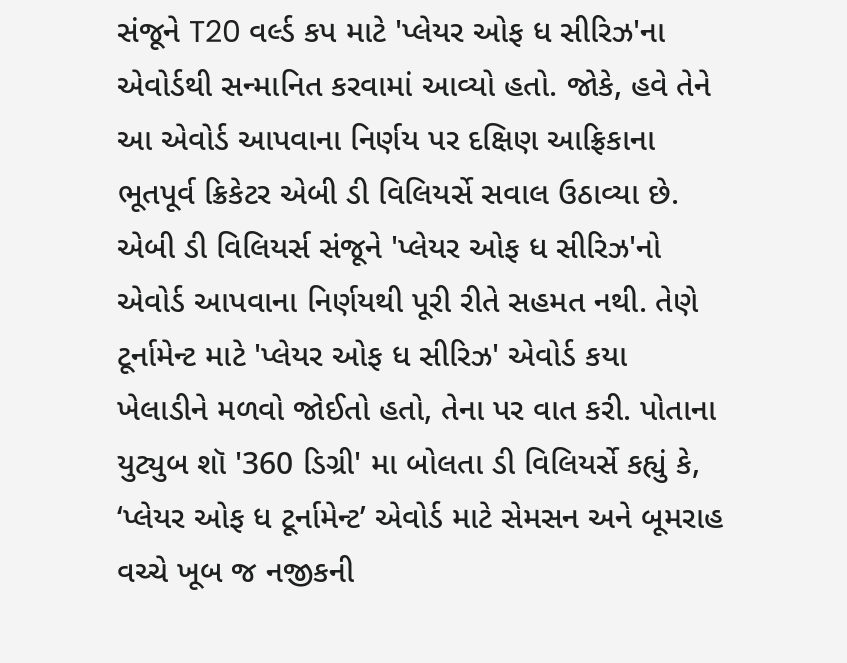સંજૂને T20 વર્લ્ડ કપ માટે 'પ્લેયર ઓફ ધ સીરિઝ'ના એવોર્ડથી સન્માનિત કરવામાં આવ્યો હતો. જોકે, હવે તેને આ એવોર્ડ આપવાના નિર્ણય પર દક્ષિણ આફ્રિકાના ભૂતપૂર્વ ક્રિકેટર એબી ડી વિલિયર્સે સવાલ ઉઠાવ્યા છે.
એબી ડી વિલિયર્સ સંજૂને 'પ્લેયર ઓફ ધ સીરિઝ'નો એવોર્ડ આપવાના નિર્ણયથી પૂરી રીતે સહમત નથી. તેણે ટૂર્નામેન્ટ માટે 'પ્લેયર ઓફ ધ સીરિઝ' એવોર્ડ કયા ખેલાડીને મળવો જોઈતો હતો, તેના પર વાત કરી. પોતાના યુટ્યુબ શૉ '360 ડિગ્રી' મા બોલતા ડી વિલિયર્સે કહ્યું કે, ‘પ્લેયર ઓફ ધ ટૂર્નામેન્ટ’ એવોર્ડ માટે સેમસન અને બૂમરાહ વચ્ચે ખૂબ જ નજીકની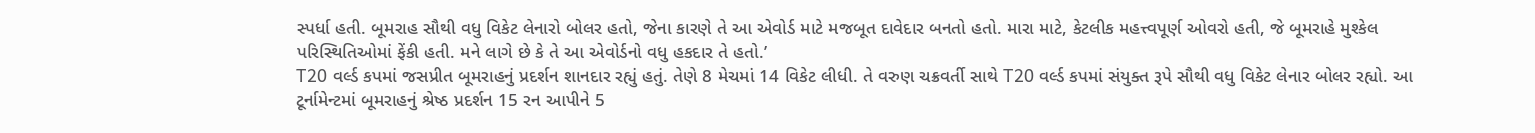સ્પર્ધા હતી. બૂમરાહ સૌથી વધુ વિકેટ લેનારો બોલર હતો, જેના કારણે તે આ એવોર્ડ માટે મજબૂત દાવેદાર બનતો હતો. મારા માટે, કેટલીક મહત્ત્વપૂર્ણ ઓવરો હતી, જે બૂમરાહે મુશ્કેલ પરિસ્થિતિઓમાં ફેંકી હતી. મને લાગે છે કે તે આ એવોર્ડનો વધુ હકદાર તે હતો.’
T20 વર્લ્ડ કપમાં જસપ્રીત બૂમરાહનું પ્રદર્શન શાનદાર રહ્યું હતું. તેણે 8 મેચમાં 14 વિકેટ લીધી. તે વરુણ ચક્રવર્તી સાથે T20 વર્લ્ડ કપમાં સંયુક્ત રૂપે સૌથી વધુ વિકેટ લેનાર બોલર રહ્યો. આ ટૂર્નામેન્ટમાં બૂમરાહનું શ્રેષ્ઠ પ્રદર્શન 15 રન આપીને 5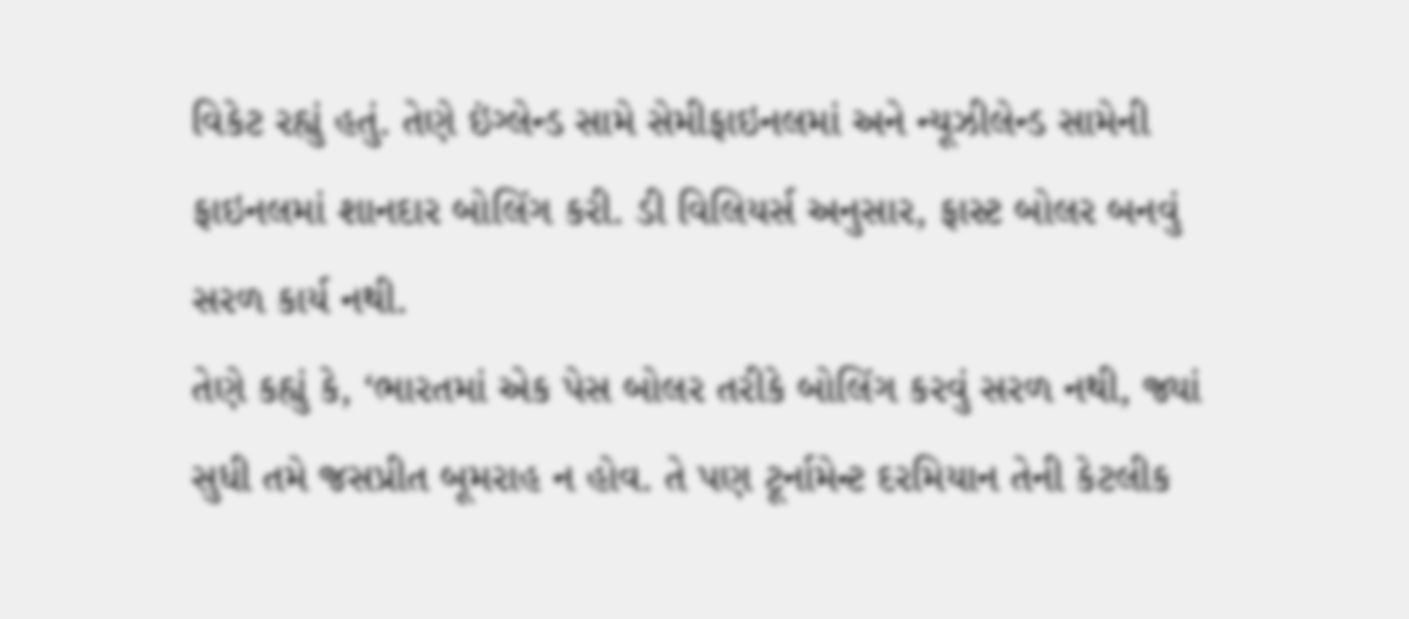વિકેટ રહ્યું હતું. તેણે ઇંગ્લેન્ડ સામે સેમીફાઇનલમાં અને ન્યૂઝીલેન્ડ સામેની ફાઇનલમાં શાનદાર બોલિંગ કરી. ડી વિલિયર્સ અનુસાર, ફાસ્ટ બોલર બનવું સરળ કાર્ય નથી.
તેણે કહ્યું કે, ‘ભારતમાં એક પેસ બોલર તરીકે બોલિંગ કરવું સરળ નથી, જ્યાં સુધી તમે જસપ્રીત બૂમરાહ ન હોવ. તે પણ ટૂર્નામેન્ટ દરમિયાન તેની કેટલીક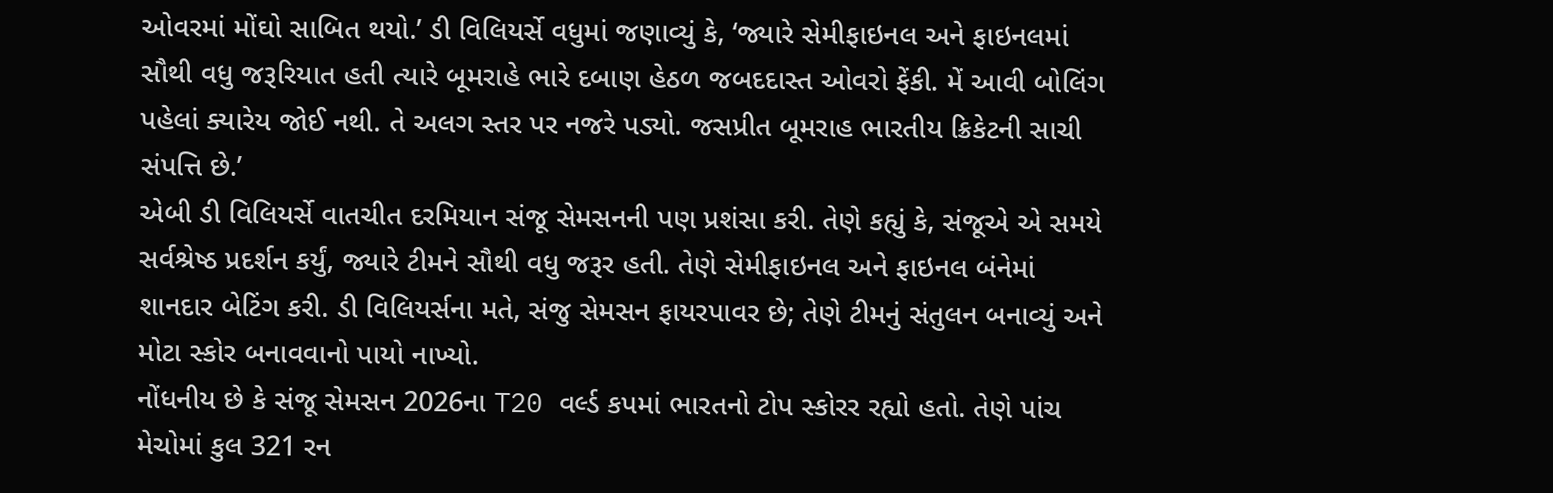ઓવરમાં મોંઘો સાબિત થયો.’ ડી વિલિયર્સે વધુમાં જણાવ્યું કે, ‘જ્યારે સેમીફાઇનલ અને ફાઇનલમાં સૌથી વધુ જરૂરિયાત હતી ત્યારે બૂમરાહે ભારે દબાણ હેઠળ જબદદાસ્ત ઓવરો ફેંકી. મેં આવી બોલિંગ પહેલાં ક્યારેય જોઈ નથી. તે અલગ સ્તર પર નજરે પડ્યો. જસપ્રીત બૂમરાહ ભારતીય ક્રિકેટની સાચી સંપત્તિ છે.’
એબી ડી વિલિયર્સે વાતચીત દરમિયાન સંજૂ સેમસનની પણ પ્રશંસા કરી. તેણે કહ્યું કે, સંજૂએ એ સમયે સર્વશ્રેષ્ઠ પ્રદર્શન કર્યું, જ્યારે ટીમને સૌથી વધુ જરૂર હતી. તેણે સેમીફાઇનલ અને ફાઇનલ બંનેમાં શાનદાર બેટિંગ કરી. ડી વિલિયર્સના મતે, સંજુ સેમસન ફાયરપાવર છે; તેણે ટીમનું સંતુલન બનાવ્યું અને મોટા સ્કોર બનાવવાનો પાયો નાખ્યો.
નોંધનીય છે કે સંજૂ સેમસન 2026ના T20 વર્લ્ડ કપમાં ભારતનો ટોપ સ્કોરર રહ્યો હતો. તેણે પાંચ મેચોમાં કુલ 321 રન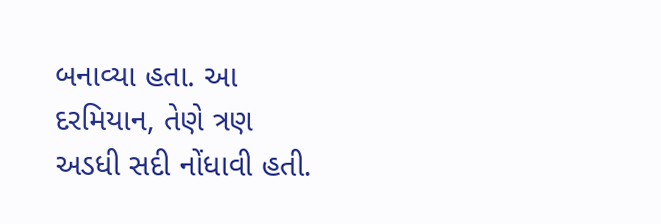બનાવ્યા હતા. આ દરમિયાન, તેણે ત્રણ અડધી સદી નોંધાવી હતી.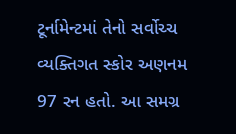ટૂર્નામેન્ટમાં તેનો સર્વોચ્ચ વ્યક્તિગત સ્કોર અણનમ 97 રન હતો. આ સમગ્ર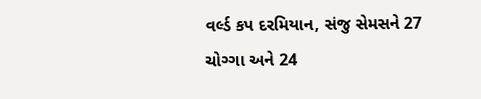વર્લ્ડ કપ દરમિયાન, સંજુ સેમસને 27 ચોગ્ગા અને 24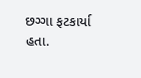છગ્ગા ફટકાર્યા હતા.